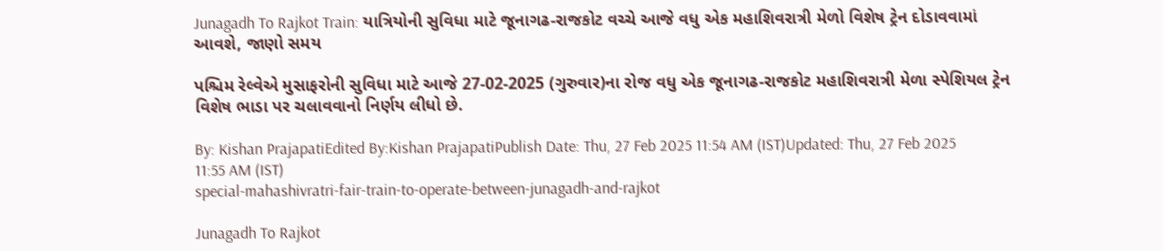Junagadh To Rajkot Train: યાત્રિયોની સુવિધા માટે જૂનાગઢ-રાજકોટ વચ્ચે આજે વધુ એક મહાશિવરાત્રી મેળો વિશેષ ટ્રેન દોડાવવામાં આવશે, જાણો સમય

પશ્ચિમ રેલ્વેએ મુસાફરોની સુવિધા માટે આજે 27-02-2025 (ગુરુવાર)ના રોજ વધુ એક જૂનાગઢ-રાજકોટ મહાશિવરાત્રી મેળા સ્પેશિયલ ટ્રેન વિશેષ ભાડા પર ચલાવવાનો નિર્ણય લીધો છે.

By: Kishan PrajapatiEdited By:Kishan PrajapatiPublish Date: Thu, 27 Feb 2025 11:54 AM (IST)Updated: Thu, 27 Feb 2025 11:55 AM (IST)
special-mahashivratri-fair-train-to-operate-between-junagadh-and-rajkot

Junagadh To Rajkot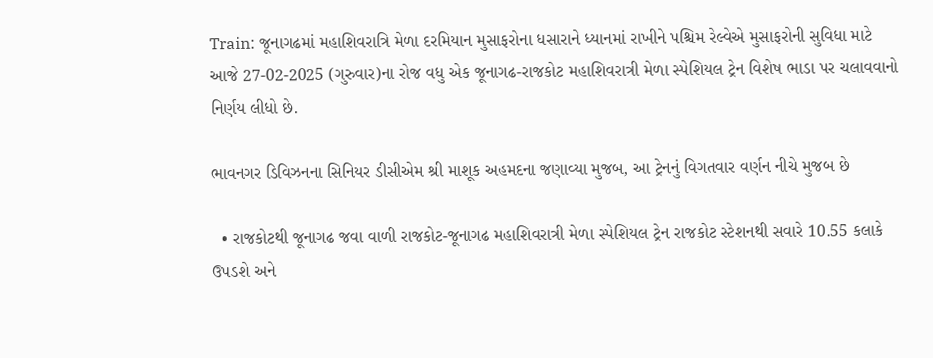Train: જૂનાગઢમાં મહાશિવરાત્રિ મેળા દરમિયાન મુસાફરોના ધસારાને ધ્યાનમાં રાખીને પશ્ચિમ રેલ્વેએ મુસાફરોની સુવિધા માટે આજે 27-02-2025 (ગુરુવાર)ના રોજ વધુ એક જૂનાગઢ-રાજકોટ મહાશિવરાત્રી મેળા સ્પેશિયલ ટ્રેન વિશેષ ભાડા પર ચલાવવાનો નિર્ણય લીધો છે.

ભાવનગર ડિવિઝનના સિનિયર ડીસીએમ શ્રી માશૂક અહમદના જણાવ્યા મુજબ, આ ટ્રેનનું વિગતવાર વર્ણન નીચે મુજબ છે

  • રાજકોટથી જૂનાગઢ જવા વાળી રાજકોટ-જૂનાગઢ મહાશિવરાત્રી મેળા સ્પેશિયલ ટ્રેન રાજકોટ સ્ટેશનથી સવારે 10.55 કલાકે ઉપડશે અને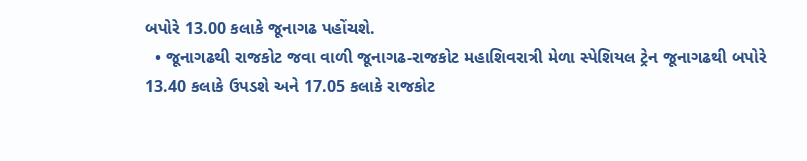બપોરે 13.00 કલાકે જૂનાગઢ પહોંચશે.
  • જૂનાગઢથી રાજકોટ જવા વાળી જૂનાગઢ-રાજકોટ મહાશિવરાત્રી મેળા સ્પેશિયલ ટ્રેન જૂનાગઢથી બપોરે 13.40 કલાકે ઉપડશે અને 17.05 કલાકે રાજકોટ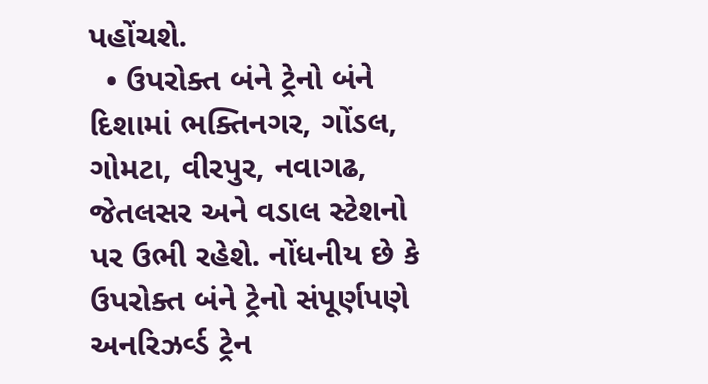પહોંચશે.
  • ઉપરોક્ત બંને ટ્રેનો બંને દિશામાં ભક્તિનગર, ગોંડલ, ગોમટા, વીરપુર, નવાગઢ, જેતલસર અને વડાલ સ્ટેશનો પર ઉભી રહેશે. નોંધનીય છે કે ઉપરોક્ત બંને ટ્રેનો સંપૂર્ણપણે અનરિઝર્વ્ડ ટ્રેન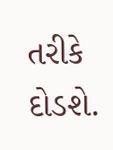તરીકે દોડશે.